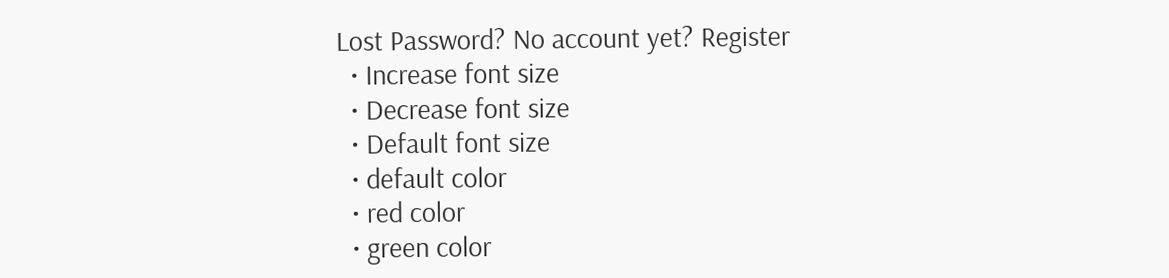Lost Password? No account yet? Register
  • Increase font size
  • Decrease font size
  • Default font size
  • default color
  • red color
  • green color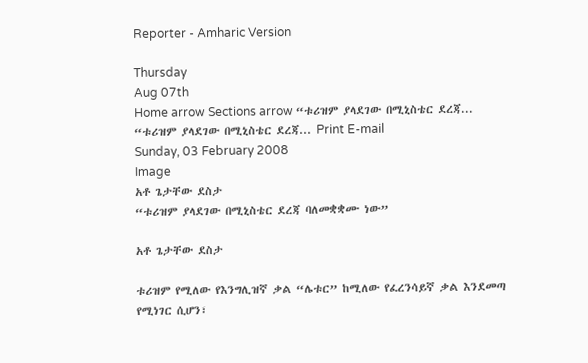Reporter - Amharic Version

Thursday
Aug 07th
Home arrow Sections arrow “ቱሪዝም ያላደገው በሚኒስቴር ደረጃ...
“ቱሪዝም ያላደገው በሚኒስቴር ደረጃ... Print E-mail
Sunday, 03 February 2008
Image
አቶ ጌታቸው ደስታ
“ቱሪዝም ያላደገው በሚኒስቴር ደረጃ ባለመቋቋሙ ነው”

አቶ ጌታቸው ደስታ

ቱሪዝም የሚለው የእንግሊዝኛ ቃል “ሌቱር” ከሚለው የፈረንሳይኛ ቃል እንደመጣ የሚነገር ሲሆን፣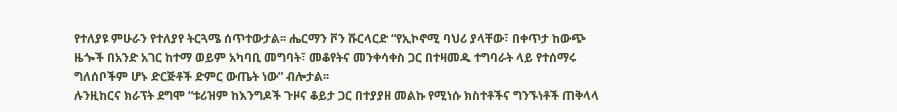የተለያዩ ምሁራን የተለያየ ትርጓሜ ሰጥተውታል፡፡ ሔርማን ቮን ሹርላርድ “የኢኮኖሚ ባህሪ ያላቸው፣ በቀጥታ ከውጭ ዜጐች በአንድ አገር ከተማ ወይም አካባቢ መግባት፣ መቆየትና መንቀሳቀስ ጋር በተዛመዱ ተግባራት ላይ የተሰማሩ ግለሰቦችም ሆኑ ድርጅቶች ድምር ውጤት ነው” ብሎታል፡፡
ሉንዚከርና ክራፕት ደግሞ “ቱሪዝም ከእንግዶች ጉዞና ቆይታ ጋር በተያያዘ መልኩ የሚነሱ ክስተቶችና ግንኙነቶች ጠቅላላ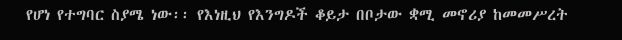የሆነ የተግባር ስያሜ ነው፡፡ የእነዚህ የእንግዶች ቆይታ በቦታው ቋሚ መኖሪያ ከመመሥረት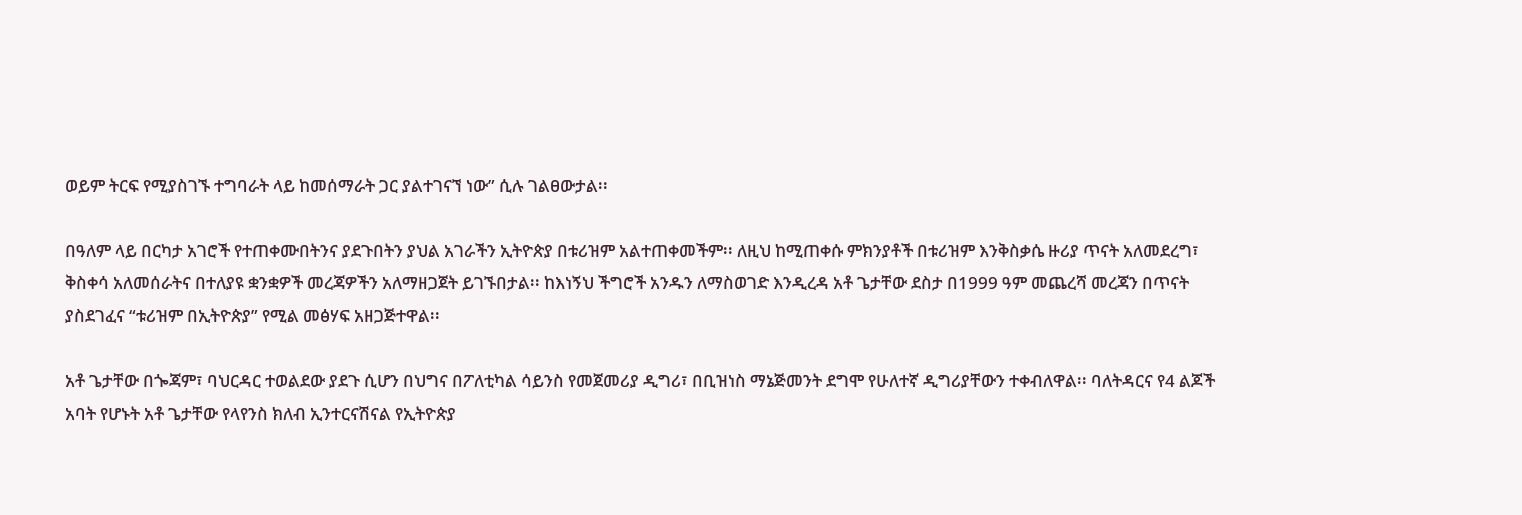ወይም ትርፍ የሚያስገኙ ተግባራት ላይ ከመሰማራት ጋር ያልተገናኘ ነው” ሲሉ ገልፀውታል፡፡

በዓለም ላይ በርካታ አገሮች የተጠቀሙበትንና ያደጉበትን ያህል አገራችን ኢትዮጵያ በቱሪዝም አልተጠቀመችም፡፡ ለዚህ ከሚጠቀሱ ምክንያቶች በቱሪዝም እንቅስቃሴ ዙሪያ ጥናት አለመደረግ፣ ቅስቀሳ አለመሰራትና በተለያዩ ቋንቋዎች መረጃዎችን አለማዘጋጀት ይገኙበታል፡፡ ከእነኝህ ችግሮች አንዱን ለማስወገድ እንዲረዳ አቶ ጌታቸው ደስታ በ1999 ዓም መጨረሻ መረጃን በጥናት ያስደገፈና “ቱሪዝም በኢትዮጵያ” የሚል መፅሃፍ አዘጋጅተዋል፡፡

አቶ ጌታቸው በጐጃም፣ ባህርዳር ተወልደው ያደጉ ሲሆን በህግና በፖለቲካል ሳይንስ የመጀመሪያ ዲግሪ፣ በቢዝነስ ማኔጅመንት ደግሞ የሁለተኛ ዲግሪያቸውን ተቀብለዋል፡፡ ባለትዳርና የ4 ልጆች አባት የሆኑት አቶ ጌታቸው የላየንስ ክለብ ኢንተርናሽናል የኢትዮጵያ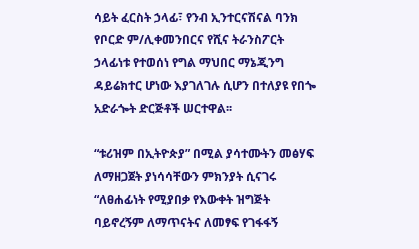ሳይት ፈርስት ኃላፊ፣ የንብ ኢንተርናሽናል ባንክ የቦርድ ም/ሊቀመንበርና የሺና ትራንስፖርት ኃላፊነቱ የተወሰነ የግል ማህበር ማኔጂንግ ዳይሬክተር ሆነው እያገለገሉ ሲሆን በተለያዩ የበጐ አድራጐት ድርጅቶች ሠርተዋል፡፡

“ቱሪዝም በኢትዮጵያ” በሚል ያሳተሙትን መፅሃፍ ለማዘጋጀት ያነሳሳቸውን ምክንያት ሲናገሩ “ለፀሐፊነት የሚያበቃ የእውቀት ዝግጅት ባይኖረኝም ለማጥናትና ለመፃፍ የገፋፋኝ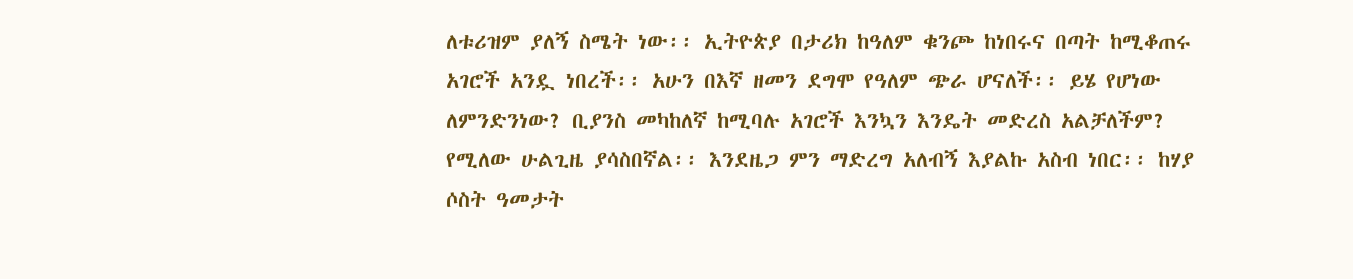ለቱሪዝም ያለኝ ስሜት ነው፡፡ ኢትዮጵያ በታሪክ ከዓለም ቁንጮ ከነበሩና በጣት ከሚቆጠሩ አገሮች አንዷ ነበረች፡፡ አሁን በእኛ ዘመን ደግሞ የዓለም ጭራ ሆናለች፡፡ ይሄ የሆነው ለምንድንነው? ቢያንስ መካከለኛ ከሚባሉ አገሮች እንኳን እንዴት መድረስ አልቻለችም? የሚለው ሁልጊዜ ያሳስበኛል፡፡ እንደዜጋ ምን ማድረግ አለብኝ እያልኩ አስብ ነበር፡፡ ከሃያ ሶስት ዓመታት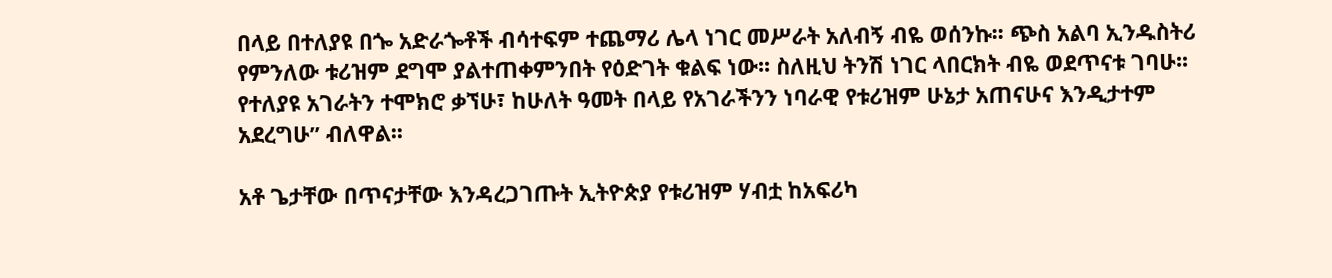በላይ በተለያዩ በጐ አድራጐቶች ብሳተፍም ተጨማሪ ሌላ ነገር መሥራት አለብኝ ብዬ ወሰንኩ፡፡ ጭስ አልባ ኢንዱስትሪ የምንለው ቱሪዝም ደግሞ ያልተጠቀምንበት የዕድገት ቁልፍ ነው፡፡ ስለዚህ ትንሽ ነገር ላበርክት ብዬ ወደጥናቱ ገባሁ፡፡ የተለያዩ አገራትን ተሞክሮ ቃኘሁ፣ ከሁለት ዓመት በላይ የአገራችንን ነባራዊ የቱሪዝም ሁኔታ አጠናሁና እንዲታተም አደረግሁ” ብለዋል፡፡

አቶ ጌታቸው በጥናታቸው እንዳረጋገጡት ኢትዮጵያ የቱሪዝም ሃብቷ ከአፍሪካ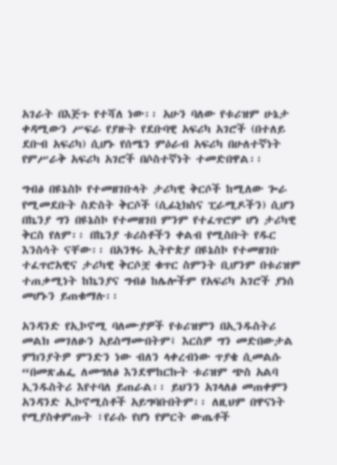አገራት በእጅጉ የተሻለ ነው፡፡ አሁን ባለው የቱሪዝም ሁኔታ ቀዳሚውን ሥፍራ የያዙት የደቡባዊ አፍሪካ አገሮች (በተለይ ደቡብ አፍሪካ) ሲሆኑ የሰሜን ምዕራብ አፍሪካ በሁለተኛነት የምሥራቅ አፍሪካ አገሮች በሶስተኛነት ተመድበዋል፡፡

ግብፅ በዩኔስኮ የተመዘገቡላት ታሪካዊ ቅርሶች ከሚለው ጐራ የሚመደቡት ስድስት ቅርሶች (ሲፊኒክስና ፒራሚዶችን) ሲሆን በኬንያ ግን በዩኔስኮ የተመዘገበ ምንም የተፈጥሮም ሆነ ታሪካዊ ቅርስ የለም፡፡ በኬንያ ቱሪስቶችን ቀልብ የሚስቡት የዱር እንስሳት ናቸው፡፡ በአንፃሩ ኢትዮጵያ በዩኔስኮ የተመዘገቡ ተፈጥሮአዊና ታሪካዊ ቅርሶቿ ቁጥር ስምንት ቢሆንም በቱሪዝም ተጠቃሚነት ከኬንያና ግብፅ ከሌሎችም የአፍሪካ አገሮች ያነሰ መሆኑን ይጠቁማሉ፡፡

አንዳንድ የኢኮኖሚ ባለሙያዎች የቱሪዝምን በኢንዱስትሪ መልክ መገለፁን አይስማሙበትም፤ እርስዎ ግን መድበውታል ምክንያትዎ ምንድን ነው ብለን ላቀረብነው ጥያቄ ሲመልሱ “በመጽሐፌ ለመግለፅ እንደሞከርኩት ቱሪዝም ጭስ አልባ ኢንዱስትሪ እየተባለ ይጠራል፡፡ ይህንን አገላለፅ መጠቀምን አንዳንድ ኢኮኖሚስቶች አይግባቡበትም፡፡ ለዚህም በዋናነት የሚያስቀምጡት ፣የራሱ የሆነ የምርት ውጤቶች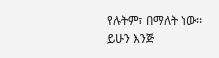የሉትም፣ በማለት ነው፡፡ ይሁን እንጅ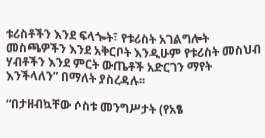ቱሪስቶችን እንደ ፍላጐት፣ የቱሪስት አገልግሎት መስጫዎችን እንደ አቅርቦት እንዲሁም የቱሪስት መስህብ ሃብቶችን እንደ ምርት ውጤቶች አድርገን ማየት እንችላለን” በማለት ያስረዳሉ፡፡

“በታዘብኳቸው ሶስቱ መንግሥታት (የአፄ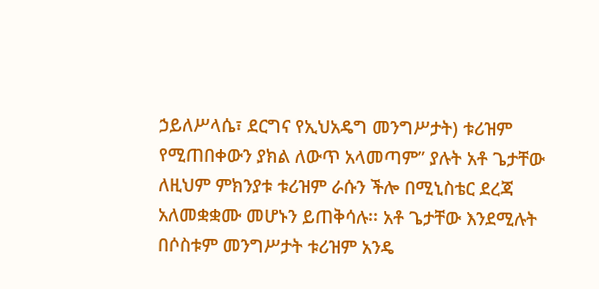ኃይለሥላሴ፣ ደርግና የኢህአዴግ መንግሥታት) ቱሪዝም የሚጠበቀውን ያክል ለውጥ አላመጣም” ያሉት አቶ ጌታቸው ለዚህም ምክንያቱ ቱሪዝም ራሱን ችሎ በሚኒስቴር ደረጃ አለመቋቋሙ መሆኑን ይጠቅሳሉ፡፡ አቶ ጌታቸው እንደሚሉት በሶስቱም መንግሥታት ቱሪዝም አንዴ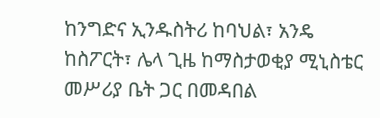ከንግድና ኢንዱስትሪ ከባህል፣ አንዴ ከስፖርት፣ ሌላ ጊዜ ከማስታወቂያ ሚኒስቴር መሥሪያ ቤት ጋር በመዳበል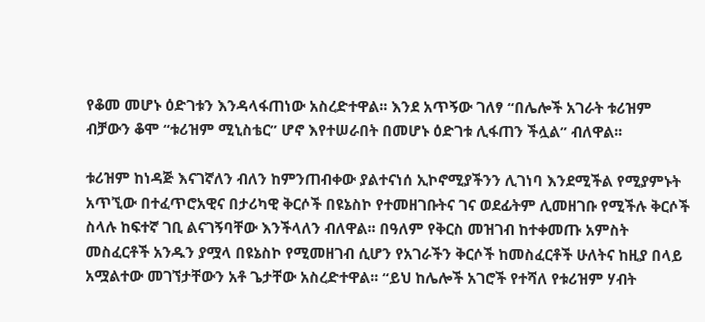የቆመ መሆኑ ዕድገቱን እንዳላፋጠነው አስረድተዋል፡፡ እንደ አጥኝው ገለፃ “በሌሎች አገራት ቱሪዝም ብቻውን ቆሞ “ቱሪዝም ሚኒስቴር” ሆኖ እየተሠራበት በመሆኑ ዕድገቱ ሊፋጠን ችሏል” ብለዋል፡፡

ቱሪዝም ከነዳጅ እናገኛለን ብለን ከምንጠብቀው ያልተናነሰ ኢኮኖሚያችንን ሊገነባ እንደሚችል የሚያምኑት አጥኚው በተፈጥሮአዊና በታሪካዊ ቅርሶች በዩኔስኮ የተመዘገቡትና ገና ወደፊትም ሊመዘገቡ የሚችሉ ቅርሶች ስላሉ ከፍተኛ ገቢ ልናገኝባቸው እንችላለን ብለዋል፡፡ በዓለም የቅርስ መዝገብ ከተቀመጡ አምስት መስፈርቶች አንዱን ያሟላ በዩኔስኮ የሚመዘገብ ሲሆን የአገራችን ቅርሶች ከመስፈርቶች ሁለትና ከዚያ በላይ አሟልተው መገኘታቸውን አቶ ጌታቸው አስረድተዋል፡፡ “ይህ ከሌሎች አገሮች የተሻለ የቱሪዝም ሃብት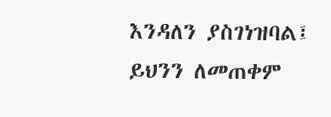እንዳለን ያስገነዝባል፤ ይህንን ለመጠቀም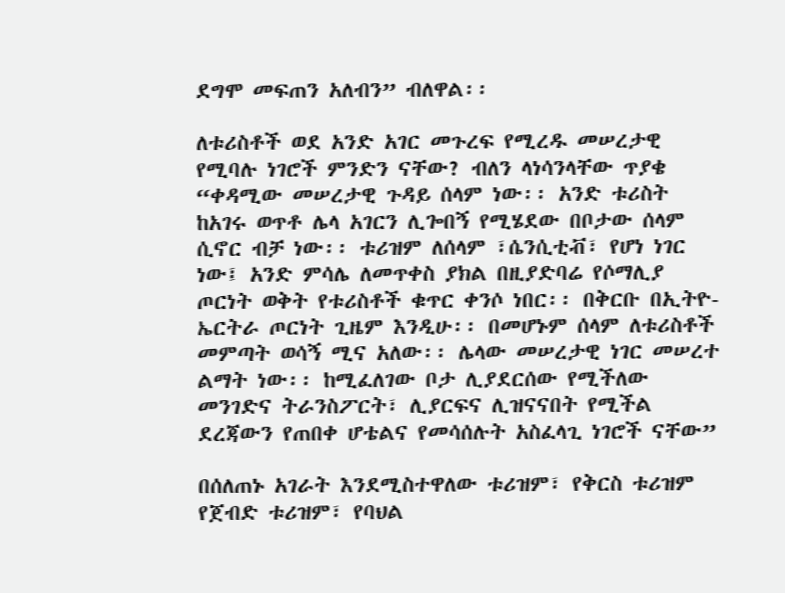ደግሞ መፍጠን አለብን” ብለዋል፡፡

ለቱሪስቶች ወደ አንድ አገር መጉረፍ የሚረዱ መሠረታዊ የሚባሉ ነገሮች ምንድን ናቸው? ብለን ላነሳንላቸው ጥያቄ “ቀዳሚው መሠረታዊ ጉዳይ ሰላም ነው፡፡ አንድ ቱሪስት ከአገሩ ወጥቶ ሌላ አገርን ሊጐበኝ የሚሄደው በቦታው ሰላም ሲኖር ብቻ ነው፡፡ ቱሪዝም ለሰላም ፣ሴንሲቲቭ፣ የሆነ ነገር ነው፤ አንድ ምሳሌ ለመጥቀስ ያክል በዚያድባሬ የሶማሊያ ጦርነት ወቅት የቱሪስቶች ቁጥር ቀንሶ ነበር፡፡ በቅርቡ በኢትዮ-ኤርትራ ጦርነት ጊዜም እንዲሁ፡፡ በመሆኑም ሰላም ለቱሪስቶች መምጣት ወሳኝ ሚና አለው፡፡ ሌላው መሠረታዊ ነገር መሠረተ ልማት ነው፡፡ ከሚፈለገው ቦታ ሊያደርሰው የሚችለው መንገድና ትራንስፖርት፣ ሊያርፍና ሊዝናናበት የሚችል ደረጃውን የጠበቀ ሆቴልና የመሳሰሉት አስፈላጊ ነገሮች ናቸው”

በሰለጠኑ አገራት እንደሚስተዋለው ቱሪዝም፣ የቅርስ ቱሪዝም የጀብድ ቱሪዝም፣ የባህል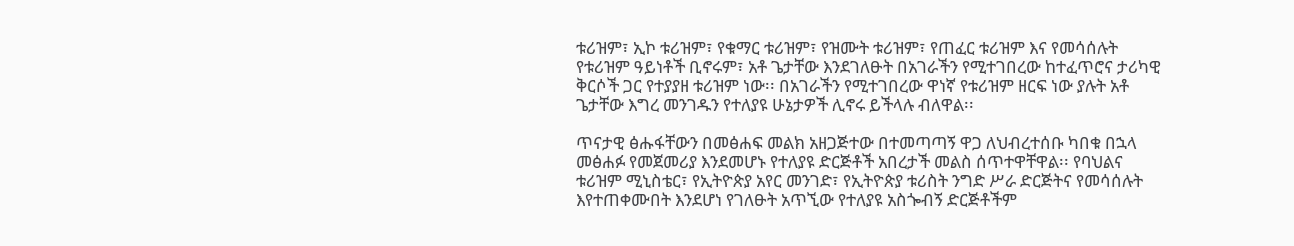ቱሪዝም፣ ኢኮ ቱሪዝም፣ የቁማር ቱሪዝም፣ የዝሙት ቱሪዝም፣ የጠፈር ቱሪዝም እና የመሳሰሉት የቱሪዝም ዓይነቶች ቢኖሩም፣ አቶ ጌታቸው እንደገለፁት በአገራችን የሚተገበረው ከተፈጥሮና ታሪካዊ ቅርሶች ጋር የተያያዘ ቱሪዝም ነው፡፡ በአገራችን የሚተገበረው ዋነኛ የቱሪዝም ዘርፍ ነው ያሉት አቶ ጌታቸው እግረ መንገዱን የተለያዩ ሁኔታዎች ሊኖሩ ይችላሉ ብለዋል፡፡

ጥናታዊ ፅሑፋቸውን በመፅሐፍ መልክ አዘጋጅተው በተመጣጣኝ ዋጋ ለህብረተሰቡ ካበቁ በኋላ መፅሐፉ የመጀመሪያ እንደመሆኑ የተለያዩ ድርጅቶች አበረታች መልስ ሰጥተዋቸዋል፡፡ የባህልና ቱሪዝም ሚኒስቴር፣ የኢትዮጵያ አየር መንገድ፣ የኢትዮጵያ ቱሪስት ንግድ ሥራ ድርጅትና የመሳሰሉት እየተጠቀሙበት እንደሆነ የገለፁት አጥኚው የተለያዩ አስጐብኝ ድርጅቶችም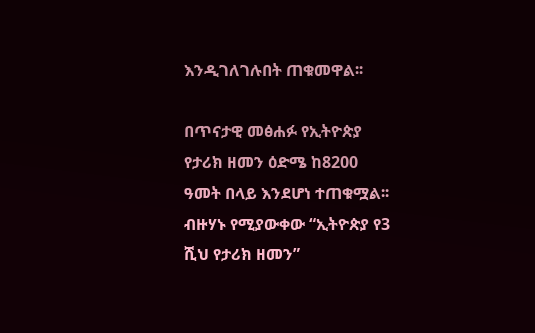እንዲገለገሉበት ጠቁመዋል፡፡

በጥናታዊ መፅሐፉ የኢትዮጵያ የታሪክ ዘመን ዕድሜ ከ8200 ዓመት በላይ እንደሆነ ተጠቁሟል፡፡ ብዙሃኑ የሚያውቀው “ኢትዮጵያ የ3 ሺህ የታሪክ ዘመን”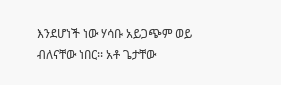እንደሆነች ነው ሃሳቡ አይጋጭም ወይ ብለናቸው ነበር፡፡ አቶ ጌታቸው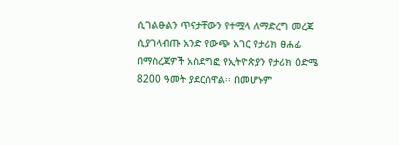ሲገልፁልን ጥናታቸውን የተሟላ ለማድረግ መረጃ ሲያገላብጡ አንድ የውጭ አገር የታሪክ ፀሐፊ በማስረጃዎች አስደግፎ የኢትዮጵያን የታሪክ ዕድሜ 8200 ዓመት ያደርሰዋል፡፡ በመሆኑም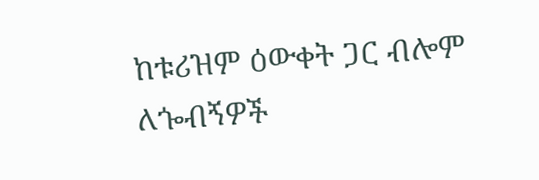ከቱሪዝም ዕውቀት ጋር ብሎም ለጐብኝዎች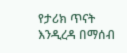የታሪክ ጥናት እንዲረዳ በማሰብ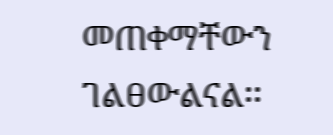መጠቀማቸውን ገልፀውልናል፡፡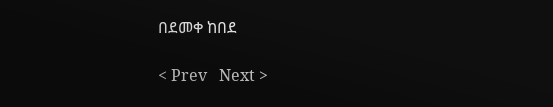በደመቀ ከበደ

< Prev   Next >